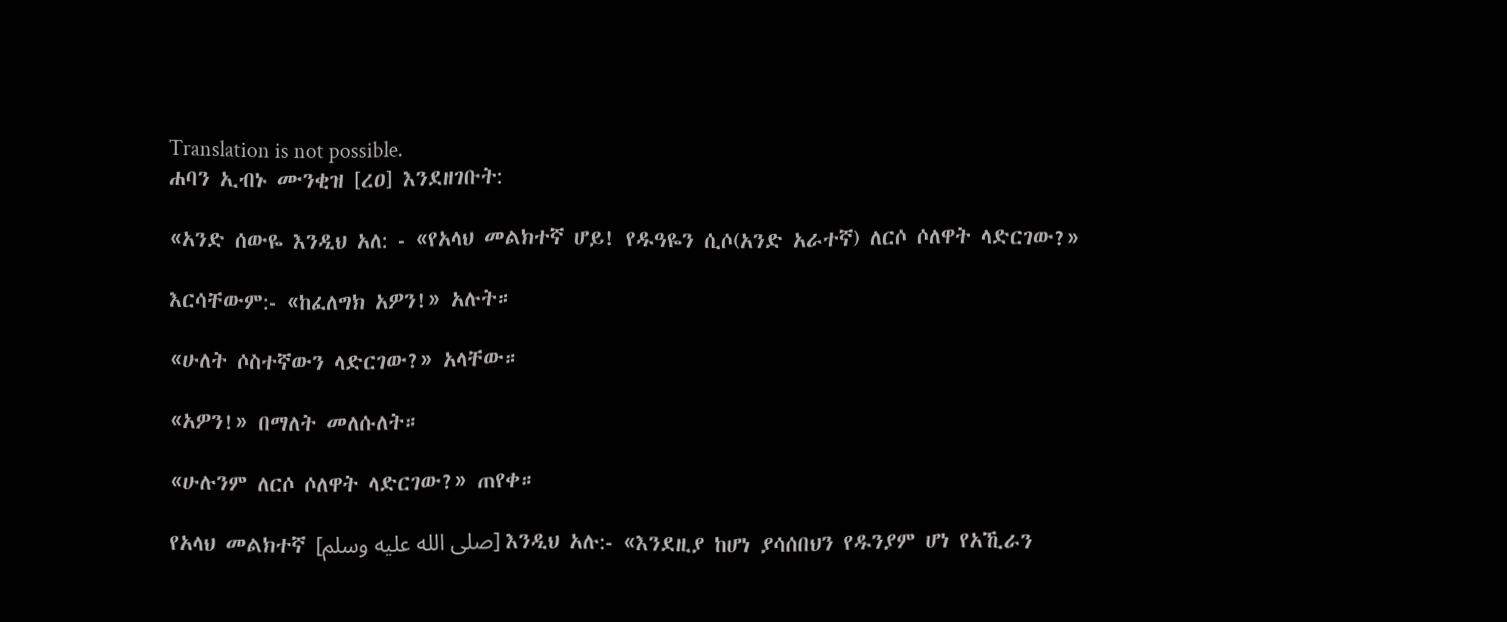Translation is not possible.
ሐባን ኢብኑ ሙንቂዝ [ረዐ] እንደዘገቡት:

«አንድ ሰውዬ እንዲህ አለ: ‐ «የአላህ መልክተኛ ሆይ! የዱዓዬን ሲሶ(አንድ አራተኛ) ለርሶ ሶለዋት ላድርገው?»

እርሳቸውም:‐ «ከፈለግክ አዎን!» አሉት።

«ሁለት ሶስተኛውን ላድርገው?» አላቸው።

«አዎን!» በማለት መለሱለት።

«ሁሉንም ለርሶ ሶለዋት ላድርገው?» ጠየቀ።

የአላህ መልክተኛ [صلى الله عليه وسلم] እንዲህ አሉ:‐ «እንደዚያ ከሆነ ያሳሰበህን የዱንያም ሆነ የአኺራን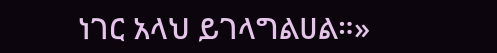ነገር አላህ ይገላግልሀል።»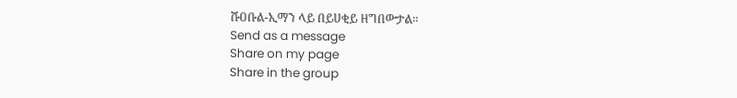ሹዐቡል‐ኢማን ላይ በይሀቂይ ዘግበውታል።
Send as a message
Share on my page
Share in the group